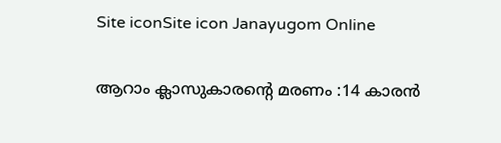Site iconSite icon Janayugom Online

ആറാം ക്ലാസുകാരന്റെ മരണം :14 കാരന്‍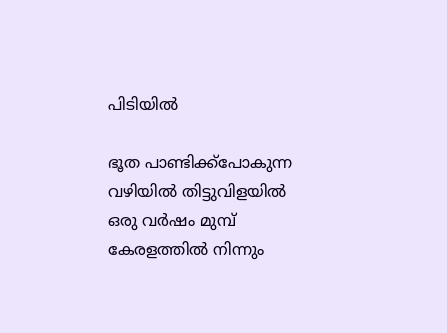പിടിയില്‍

ഭൂത പാണ്ടിക്ക്‌പോകുന്ന വഴിയില്‍ തിട്ടുവിളയില്‍ ഒരു വര്‍ഷം മുമ്പ് കേരളത്തില്‍ നിന്നും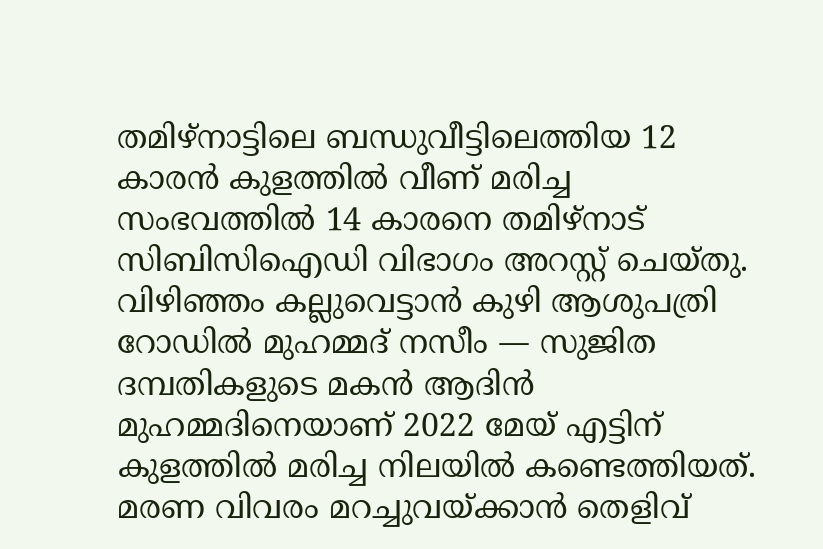തമിഴ്‌നാട്ടിലെ ബന്ധുവീട്ടിലെത്തിയ 12 കാരന്‍ കുളത്തില്‍ വീണ് മരിച്ച സംഭവത്തില്‍ 14 കാരനെ തമിഴ്‌നാട് സിബിസിഐഡി വിഭാഗം അറസ്റ്റ് ചെയ്തു. വിഴിഞ്ഞം കല്ലുവെട്ടാന്‍ കുഴി ആശുപത്രി റോഡില്‍ മുഹമ്മദ് നസീം — സുജിത ദമ്പതികളുടെ മകന്‍ ആദിന്‍ മുഹമ്മദിനെയാണ് 2022 മേയ് എട്ടിന് കുളത്തില്‍ മരിച്ച നിലയില്‍ കണ്ടെത്തിയത്. മരണ വിവരം മറച്ചുവയ്ക്കാന്‍ തെളിവ്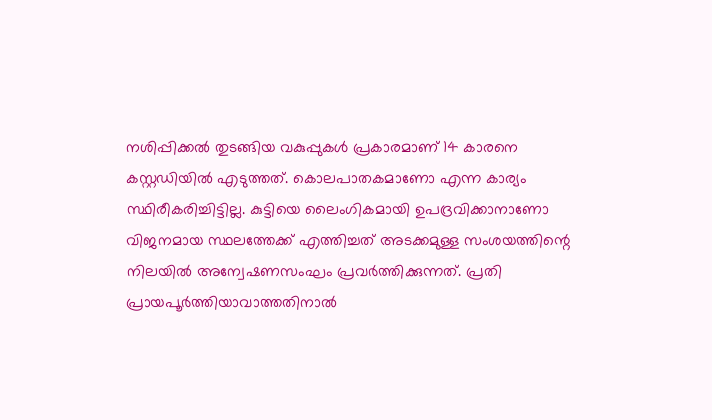നശിപ്പിക്കല്‍ തുടങ്ങിയ വകുപ്പുകള്‍ പ്രകാരമാണ് 14 കാരനെ കസ്റ്റഡിയില്‍ എടുത്തത്. കൊലപാതകമാണോ എന്ന കാര്യം സ്ഥിരീകരിച്ചിട്ടില്ല. കുട്ടിയെ ലൈംഗികമായി ഉപദ്രവിക്കാനാണോ വിജനമായ സ്ഥലത്തേക്ക് എത്തിച്ചത് അടക്കമുള്ള സംശയത്തിന്റെ നിലയില്‍ അന്വേഷണസംഘം പ്രവര്‍ത്തിക്കുന്നത്. പ്രതി പ്രായപൂര്‍ത്തിയാവാത്തതിനാല്‍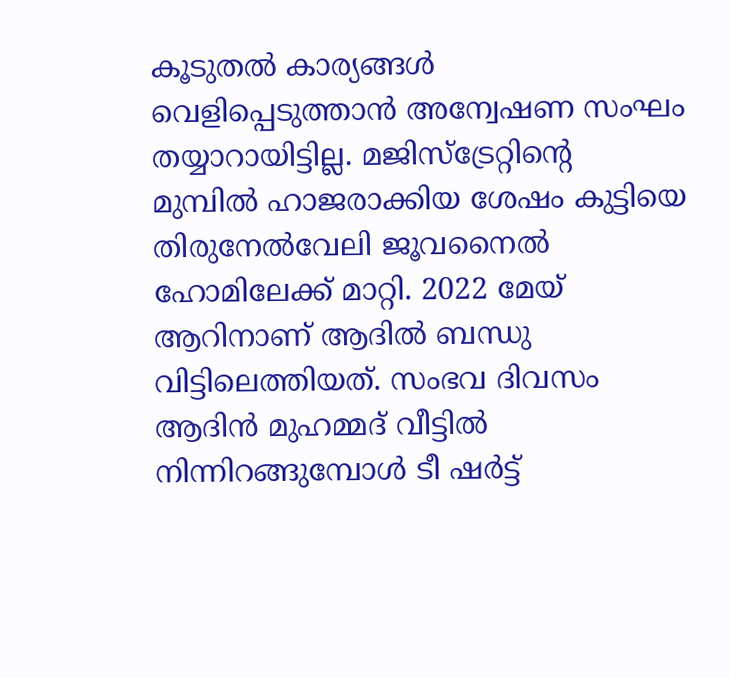കൂടുതല്‍ കാര്യങ്ങള്‍ വെളിപ്പെടുത്താന്‍ അന്വേഷണ സംഘം തയ്യാറായിട്ടില്ല. മജിസ്‌ട്രേറ്റിന്റെ മുമ്പില്‍ ഹാജരാക്കിയ ശേഷം കുട്ടിയെ തിരുനേല്‍വേലി ജൂവനൈല്‍ ഹോമിലേക്ക് മാറ്റി. 2022 മേയ് ആറിനാണ് ആദില്‍ ബന്ധു വിട്ടിലെത്തിയത്. സംഭവ ദിവസം ആദിന്‍ മുഹമ്മദ് വീട്ടില്‍ നിന്നിറങ്ങുമ്പോള്‍ ടീ ഷര്‍ട്ട്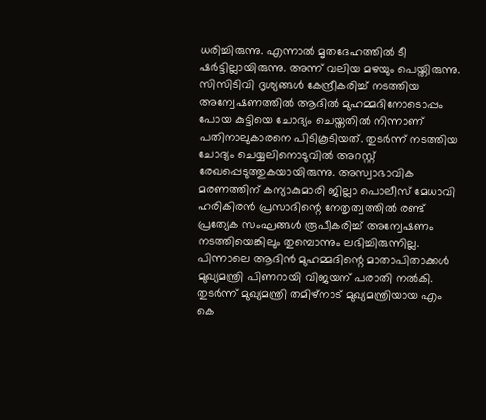ധരിച്ചിരുന്നു. എന്നാല്‍ മൃതദേഹത്തില്‍ ടീ ഷര്‍ട്ടില്ലായിരുന്നു. അന്ന് വലിയ മഴയും പെയ്തിരുന്നു. സിസിടിവി ദൃശ്യങ്ങള്‍ കേന്ദ്രീകരിച്ച് നടത്തിയ അന്വേഷണത്തില്‍ ആദില്‍ മുഹമ്മദിനോടൊപ്പം പോയ കുട്ടിയെ ചോദ്യം ചെയ്തതില്‍ നിന്നാണ് പതിനാലുകാരനെ പിടികൂടിയത്. തുടര്‍ന്ന് നടത്തിയ ചോദ്യം ചെയ്യലിനൊടുവില്‍ അറസ്റ്റ് രേഖപ്പെടുത്തുകയായിരുന്നു. അസ്വാഭാവിക മരണത്തിന് കന്യാകുമാരി ജില്ലാ പൊലീസ് മേധാവി ഹരികിരന്‍ പ്രസാദിന്റെ നേതൃത്വത്തില്‍ രണ്ട് പ്രത്യേക സംഘങ്ങള്‍ രൂപീകരിച്ച് അന്വേഷണം നടത്തിയെങ്കിലും തുമ്പൊന്നും ലഭിച്ചിരുന്നില്ല. പിന്നാലെ ആദിന്‍ മുഹമ്മദിന്റെ മാതാപിതാക്കള്‍ മുഖ്യമന്ത്രി പിണറായി വിജയന് പരാതി നല്‍കി. തുടര്‍ന്ന് മുഖ്യമന്ത്രി തമിഴ്‌നാട് മുഖ്യമന്ത്രിയായ എം കെ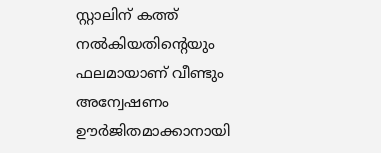സ്റ്റാലിന് കത്ത് നല്‍കിയതിന്റെയും ഫലമായാണ് വീണ്ടും അന്വേഷണം ഊര്‍ജിതമാക്കാനായി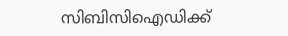സിബിസിഐഡിക്ക്‌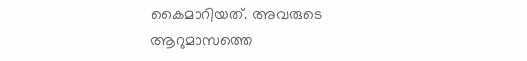കൈമാറിയത്. അവരുടെ ആറുമാസത്തെ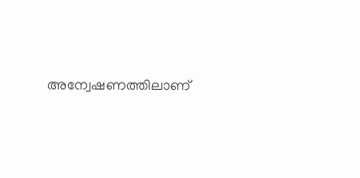അന്വേഷണത്തിലാണ്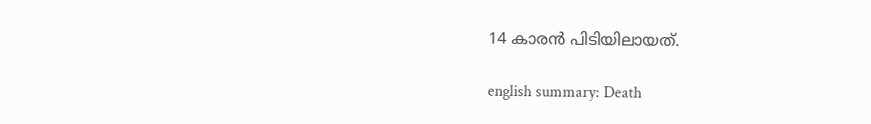14 കാരന്‍ പിടിയിലായത്.

english summary: Death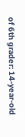of 6th grader: 14-year-old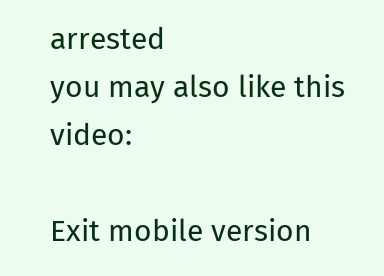arrested
you may also like this video:

Exit mobile version